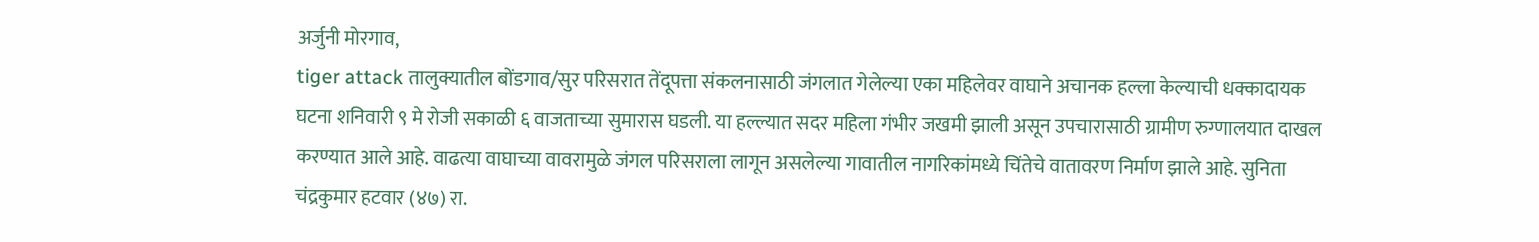अर्जुनी मोरगाव,
tiger attack तालुक्यातील बोंडगाव/सुर परिसरात तेंदूपत्ता संकलनासाठी जंगलात गेलेल्या एका महिलेवर वाघाने अचानक हल्ला केल्याची धक्कादायक घटना शनिवारी ९ मे रोजी सकाळी ६ वाजताच्या सुमारास घडली. या हल्ल्यात सदर महिला गंभीर जखमी झाली असून उपचारासाठी ग्रामीण रुग्णालयात दाखल करण्यात आले आहे. वाढत्या वाघाच्या वावरामुळे जंगल परिसराला लागून असलेल्या गावातील नागरिकांमध्ये चिंतेचे वातावरण निर्माण झाले आहे. सुनिता चंद्रकुमार हटवार (४७) रा.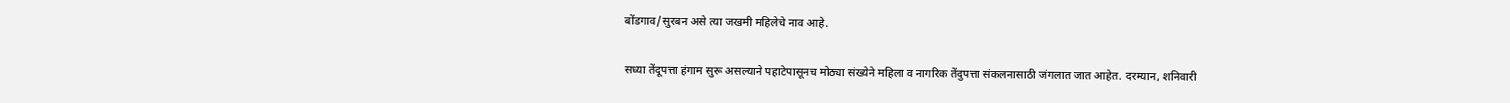बोंडगाव/सुरबन असे त्या जखमी महिलेचे नाव आहे.

सध्या तेंदूपत्ता हंगाम सुरू असल्याने पहाटेपासूनच मोठ्या संख्येने महिला व नागरिक तेंदुपत्ता संकलनासाठी जंगलात जात आहेत. दरम्यान, शनिवारी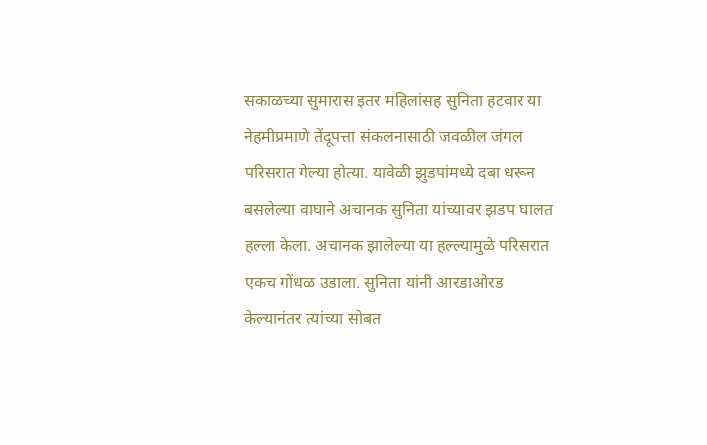सकाळच्या सुमारास इतर महिलांसह सुनिता हटवार या नेहमीप्रमाणे तेंदूपत्ता संकलनासाठी जवळील जंगल परिसरात गेल्या होत्या. यावेळी झुडपांमध्ये दबा धरून बसलेल्या वाघाने अचानक सुनिता यांच्यावर झडप घालत हल्ला केला. अचानक झालेल्या या हल्ल्यामुळे परिसरात एकच गोंधळ उडाला. सुनिता यांनी आरडाओरड केल्यानंतर त्यांच्या सोबत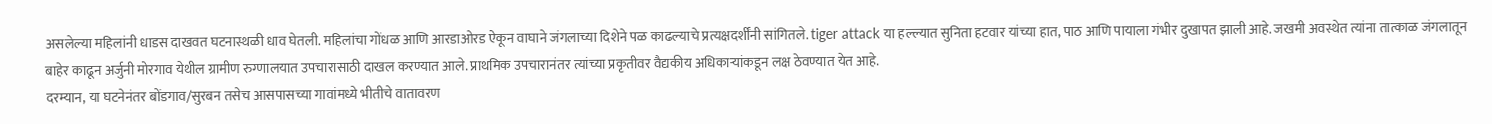असलेल्या महिलांनी धाडस दाखवत घटनास्थळी धाव घेतली. महिलांचा गोंधळ आणि आरडाओरड ऐकून वाघाने जंगलाच्या दिशेने पळ काढल्याचे प्रत्यक्षदर्शींनी सांगितले. tiger attack या हल्ल्यात सुनिता हटवार यांच्या हात, पाठ आणि पायाला गंभीर दुखापत झाली आहे. जखमी अवस्थेत त्यांना तात्काळ जंगलातून बाहेर काढून अर्जुनी मोरगाव येथील ग्रामीण रुग्णालयात उपचारासाठी दाखल करण्यात आले. प्राथमिक उपचारानंतर त्यांच्या प्रकृतीवर वैद्यकीय अधिकाऱ्यांकडून लक्ष ठेवण्यात येत आहे.
दरम्यान, या घटनेनंतर बोंडगाव/सुरबन तसेच आसपासच्या गावांमध्ये भीतीचे वातावरण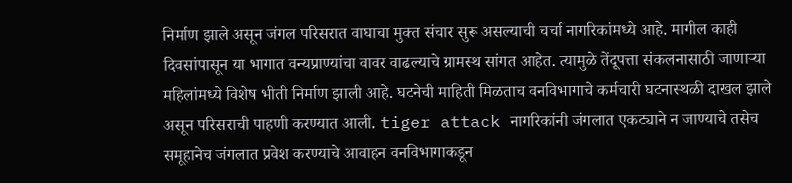निर्माण झाले असून जंगल परिसरात वाघाचा मुक्त संचार सुरू असल्याची चर्चा नागरिकांमध्ये आहे. मागील काही दिवसांपासून या भागात वन्यप्राण्यांचा वावर वाढल्याचे ग्रामस्थ सांगत आहेत. त्यामुळे तेंदूपत्ता संकलनासाठी जाणाऱ्या महिलांमध्ये विशेष भीती निर्माण झाली आहे. घटनेची माहिती मिळताच वनविभागाचे कर्मचारी घटनास्थळी दाखल झाले असून परिसराची पाहणी करण्यात आली. tiger attack नागरिकांनी जंगलात एकट्याने न जाण्याचे तसेच समूहानेच जंगलात प्रवेश करण्याचे आवाहन वनविभागाकडून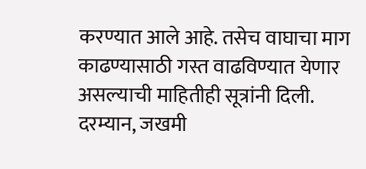करण्यात आले आहे. तसेच वाघाचा माग काढण्यासाठी गस्त वाढविण्यात येणार असल्याची माहितीही सूत्रांनी दिली. दरम्यान, जखमी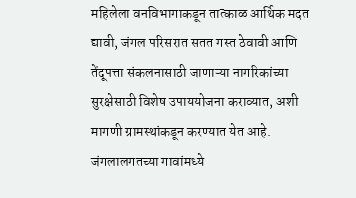महिलेला वनविभागाकडून तात्काळ आर्थिक मदत द्यावी, जंगल परिसरात सतत गस्त ठेवावी आणि तेंदूपत्ता संकलनासाठी जाणाऱ्या नागरिकांच्या सुरक्षेसाठी विशेष उपाययोजना कराव्यात, अशी मागणी ग्रामस्थांकडून करण्यात येत आहे. जंगलालगतच्या गावांमध्ये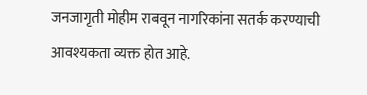जनजागृती मोहीम राबवून नागरिकांना सतर्क करण्याची आवश्यकता व्यक्त होत आहे.